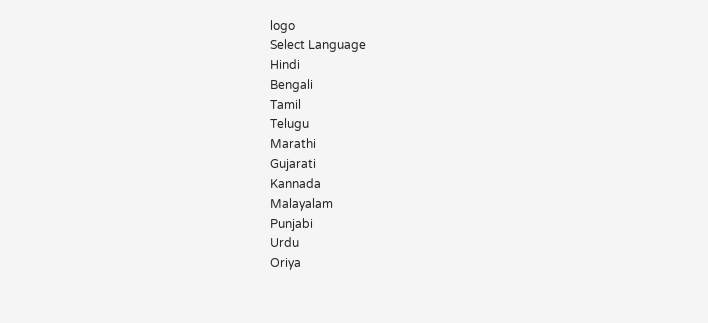logo
Select Language
Hindi
Bengali
Tamil
Telugu
Marathi
Gujarati
Kannada
Malayalam
Punjabi
Urdu
Oriya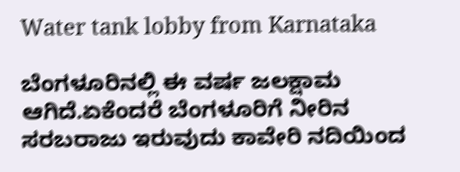Water tank lobby from Karnataka

ಬೆಂಗಳೂರಿನಲ್ಲಿ ಈ ವರ್ಷ ಜಲಕ್ಷಾಮ ಆಗಿದೆ.ಏಕೆಂದರೆ ಬೆಂಗಳೂರಿಗೆ ನೀರಿನ ಸರಬರಾಜು ಇರುವುದು ಕಾವೇರಿ ನದಿಯಿಂದ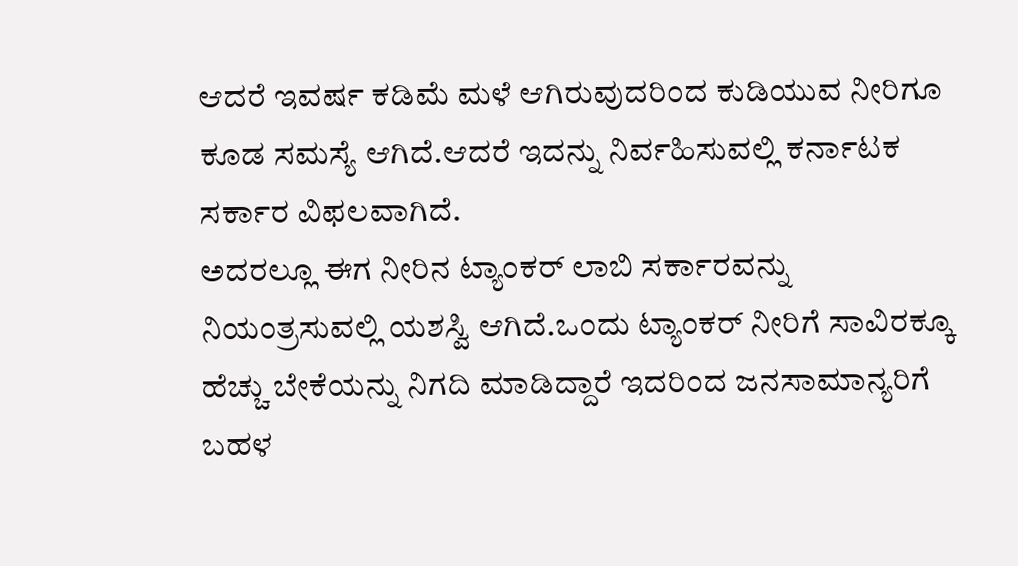ಆದರೆ ಇವರ್ಷ ಕಡಿಮೆ ಮಳೆ ಆಗಿರುವುದರಿಂದ ಕುಡಿಯುವ ನೀರಿಗೂ ಕೂಡ ಸಮಸ್ಯೆ ಆಗಿದೆ.ಆದರೆ ಇದನ್ನು ನಿರ್ವಹಿಸುವಲ್ಲಿ ಕರ್ನಾಟಕ ಸರ್ಕಾರ ವಿಫಲವಾಗಿದೆ.
ಅದರಲ್ಲೂ ಈಗ ನೀರಿನ ಟ್ಯಾಂಕರ್ ಲಾಬಿ ಸರ್ಕಾರವನ್ನು ನಿಯಂತ್ರಸುವಲ್ಲಿ ಯಶಸ್ವಿ ಆಗಿದೆ.ಒಂದು ಟ್ಯಾಂಕರ್ ನೀರಿಗೆ ಸಾವಿರಕ್ಕೂ ಹೆಚ್ಚು ಬೇಕೆಯನ್ನು ನಿಗದಿ ಮಾಡಿದ್ದಾರೆ ಇದರಿಂದ ಜನಸಾಮಾನ್ಯರಿಗೆ ಬಹಳ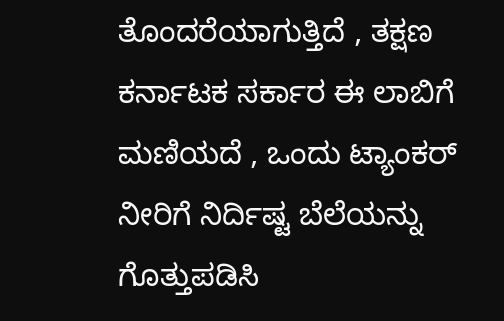ತೊಂದರೆಯಾಗುತ್ತಿದೆ , ತಕ್ಷಣ ಕರ್ನಾಟಕ ಸರ್ಕಾರ ಈ ಲಾಬಿಗೆ ಮಣಿಯದೆ , ಒಂದು ಟ್ಯಾಂಕರ್ ನೀರಿಗೆ ನಿರ್ದಿಷ್ಟ ಬೆಲೆಯನ್ನು ಗೊತ್ತುಪಡಿಸಿ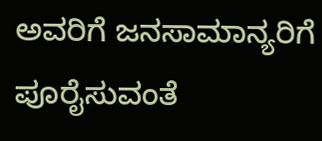ಅವರಿಗೆ ಜನಸಾಮಾನ್ಯರಿಗೆ ಪೂರೈಸುವಂತೆ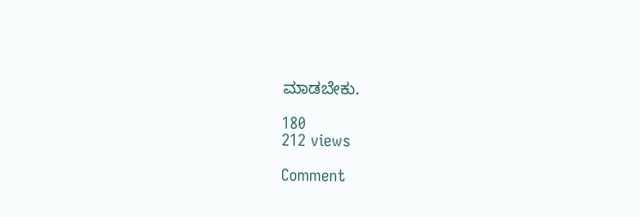ಮಾಡಬೇಕು.

180
212 views

Comment